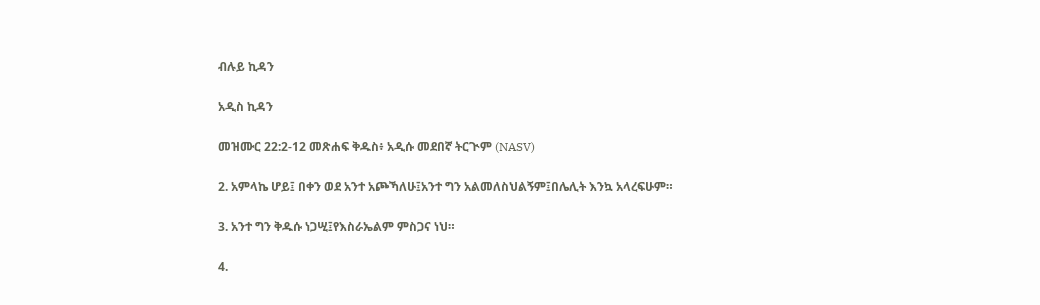ብሉይ ኪዳን

አዲስ ኪዳን

መዝሙር 22:2-12 መጽሐፍ ቅዱስ፥ አዲሱ መደበኛ ትርጒም (NASV)

2. አምላኬ ሆይ፤ በቀን ወደ አንተ አጮኻለሁ፤አንተ ግን አልመለስህልኝም፤በሌሊት እንኳ አላረፍሁም።

3. አንተ ግን ቅዱሱ ነጋሢ፤የእስራኤልም ምስጋና ነህ።

4.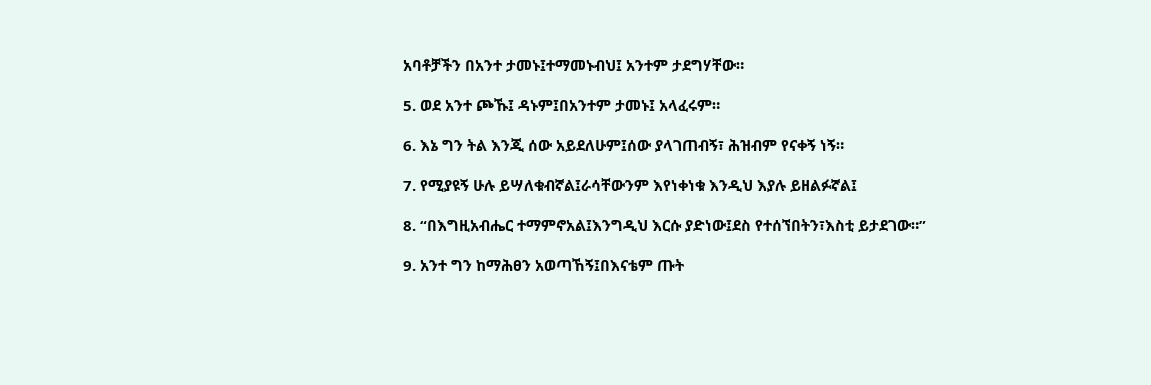አባቶቻችን በአንተ ታመኑ፤ተማመኑብህ፤ አንተም ታደግሃቸው።

5. ወደ አንተ ጮኹ፤ ዳኑም፤በአንተም ታመኑ፤ አላፈሩም።

6. እኔ ግን ትል እንጂ ሰው አይደለሁም፤ሰው ያላገጠብኝ፣ ሕዝብም የናቀኝ ነኝ።

7. የሚያዩኝ ሁሉ ይሣለቁብኛል፤ራሳቸውንም እየነቀነቁ እንዲህ እያሉ ይዘልፉኛል፤

8. “በእግዚአብሔር ተማምኖአል፤እንግዲህ እርሱ ያድነው፤ደስ የተሰኘበትን፣እስቲ ይታደገው።”

9. አንተ ግን ከማሕፀን አወጣኸኝ፤በእናቴም ጡት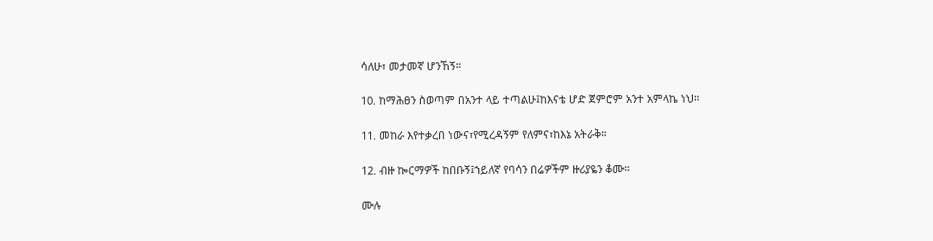ሳለሁ፣ መታመኛ ሆንኸኝ።

10. ከማሕፀን ስወጣም በአንተ ላይ ተጣልሁ፤ከእናቴ ሆድ ጀምሮም አንተ አምላኬ ነህ።

11. መከራ እየተቃረበ ነውና፣የሚረዳኝም የለምና፣ከእኔ አትራቅ።

12. ብዙ ኰርማዎች ከበቡኝ፤ኀይለኛ የባሳን በሬዎችም ዙሪያዬን ቆሙ።

ሙሉ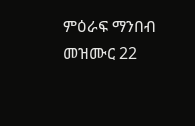ምዕራፍ ማንበብ መዝሙር 22